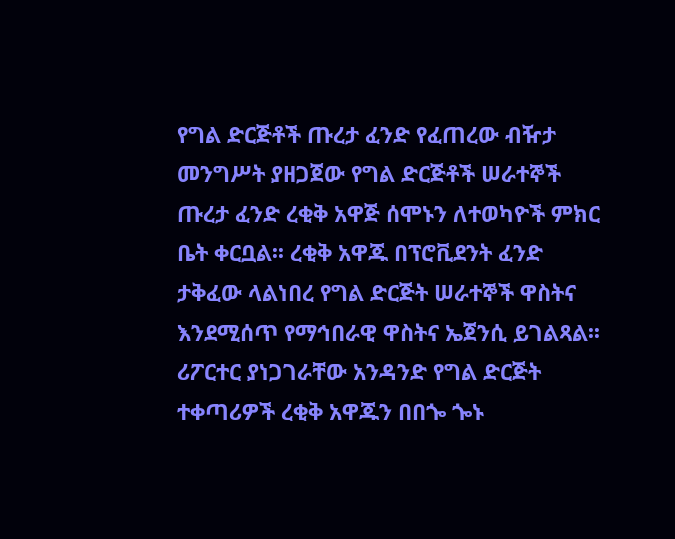የግል ድርጅቶች ጡረታ ፈንድ የፈጠረው ብዥታ
መንግሥት ያዘጋጀው የግል ድርጅቶች ሠራተኞች ጡረታ ፈንድ ረቂቅ አዋጅ ሰሞኑን ለተወካዮች ምክር ቤት ቀርቧል፡፡ ረቂቅ አዋጁ በፕሮቪደንት ፈንድ ታቅፈው ላልነበረ የግል ድርጅት ሠራተኞች ዋስትና እንደሚሰጥ የማኅበራዊ ዋስትና ኤጀንሲ ይገልጻል፡፡ ሪፖርተር ያነጋገራቸው አንዳንድ የግል ድርጅት ተቀጣሪዎች ረቂቅ አዋጁን በበጐ ጐኑ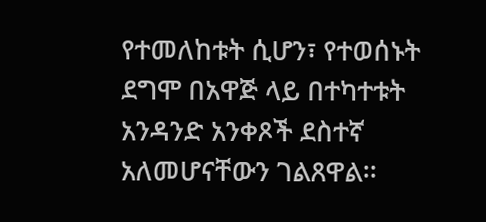የተመለከቱት ሲሆን፣ የተወሰኑት ደግሞ በአዋጅ ላይ በተካተቱት አንዳንድ አንቀጾች ደስተኛ አለመሆናቸውን ገልጸዋል፡፡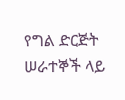የግል ድርጅት ሠራተኞች ላይ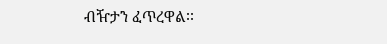ብዥታን ፈጥረዋል፡፡